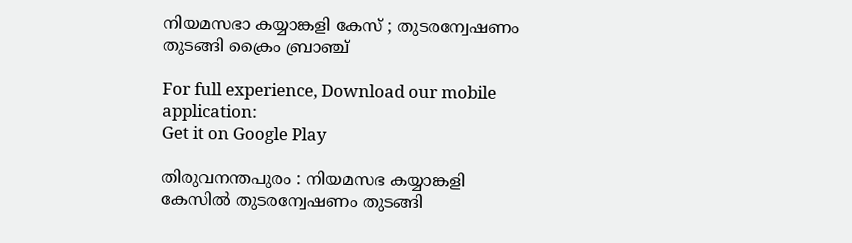നിയമസഭാ കയ്യാങ്കളി കേസ് ; തുടരന്വേഷണം തുടങ്ങി ക്രൈം ബ്രാഞ്ച്

For full experience, Download our mobile application:
Get it on Google Play

തിരുവനന്തപുരം : നിയമസഭ കയ്യാങ്കളി കേസില്‍ തുടരന്വേഷണം തുടങ്ങി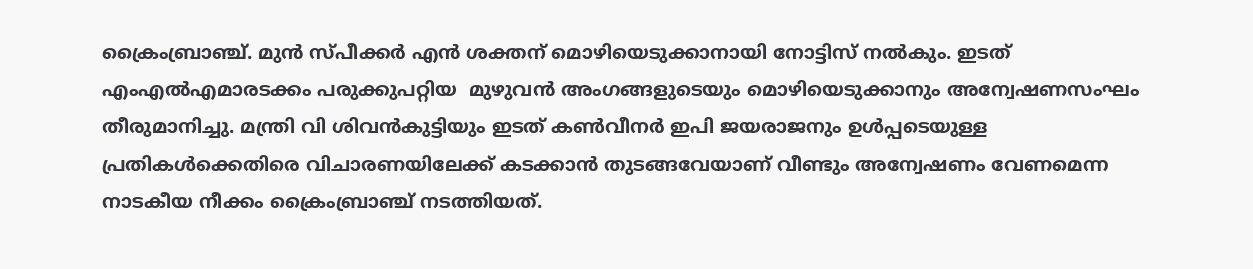ക്രൈംബ്രാഞ്ച്. മുന്‍ സ്പീക്കര്‍ എന്‍ ശക്തന് മൊഴിയെടുക്കാനായി നോട്ടിസ് നല്‍കും. ഇടത് എംഎല്‍എമാരടക്കം പരുക്കുപറ്റിയ  മുഴുവന്‍ അംഗങ്ങളുടെയും മൊഴിയെടുക്കാനും അന്വേഷണസംഘം തീരുമാനിച്ചു. മന്ത്രി വി ശിവന്‍കുട്ടിയും ഇടത് കണ്‍വീനര്‍ ഇപി ജയരാജനും ഉള്‍പ്പടെയുള്ള പ്രതികള്‍ക്കെതിരെ വിചാരണയിലേക്ക് കടക്കാന്‍ തുടങ്ങവേയാണ് വീണ്ടും അന്വേഷണം വേണമെന്ന നാടകീയ നീക്കം ക്രൈംബ്രാഞ്ച് നടത്തിയത്.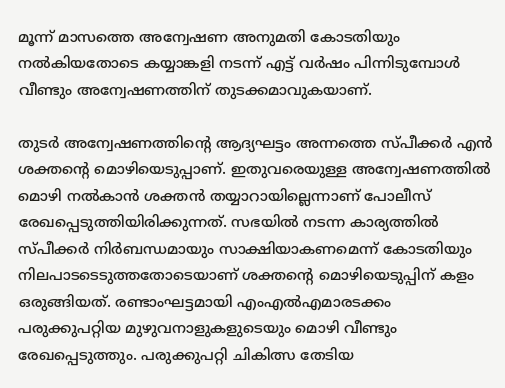മൂന്ന് മാസത്തെ അന്വേഷണ അനുമതി കോടതിയും നല്‍കിയതോടെ കയ്യാങ്കളി നടന്ന് എട്ട് വര്‍ഷം പിന്നിടുമ്പോള്‍ വീണ്ടും അന്വേഷണത്തിന് തുടക്കമാവുകയാണ്.

തുടര്‍ അന്വേഷണത്തിന്റെ ആദ്യഘട്ടം അന്നത്തെ സ്പീക്കര്‍ എന്‍ ശക്തന്റെ മൊഴിയെടുപ്പാണ്. ഇതുവരെയുള്ള അന്വേഷണത്തില്‍ മൊഴി നല്‍കാന്‍ ശക്തന്‍ തയ്യാറായില്ലെന്നാണ് പോലീസ് രേഖപ്പെടുത്തിയിരിക്കുന്നത്. സഭയില്‍ നടന്ന കാര്യത്തില്‍ സ്പീക്കര്‍ നിര്‍ബന്ധമായും സാക്ഷിയാകണമെന്ന് കോടതിയും നിലപാടടെടുത്തതോടെയാണ് ശക്തന്റെ മൊഴിയെടുപ്പിന് കളം ഒരുങ്ങിയത്. രണ്ടാംഘട്ടമായി എംഎല്‍എമാരടക്കം പരുക്കുപറ്റിയ മുഴുവനാളുകളുടെയും മൊഴി വീണ്ടും രേഖപ്പെടുത്തും. പരുക്കുപറ്റി ചികിത്സ തേടിയ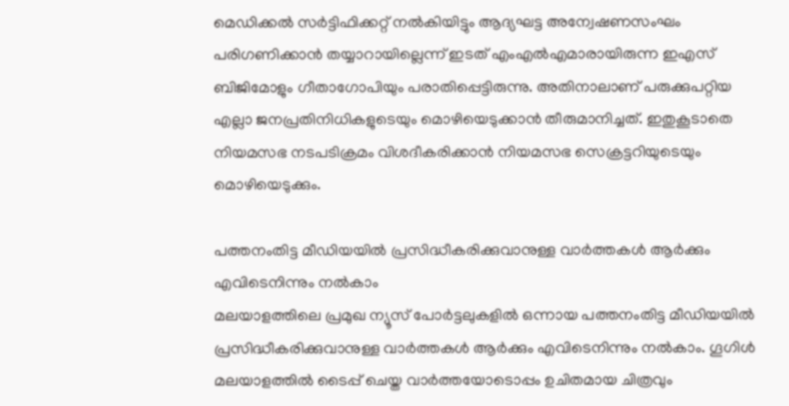മെഡിക്കല്‍ സര്‍ട്ടിഫിക്കറ്റ് നല്‍കിയിട്ടും ആദ്യഘട്ട അന്വേഷണസംഘം പരിഗണിക്കാന്‍ തയ്യാറായില്ലെന്ന് ഇടത് എംഎല്‍എമാരായിരുന്ന ഇഎസ് ബിജിമോളും ഗീതാഗോപിയും പരാതിപ്പെട്ടിരുന്നു. അതിനാലാണ് പരുക്കുപറ്റിയ എല്ലാ ജനപ്രതിനിധികളുടെയും മൊഴിയെടുക്കാന്‍ തീരുമാനിച്ചത്. ഇതുകൂടാതെ നിയമസഭ നടപടിക്രമം വിശദീകരിക്കാന്‍ നിയമസഭ സെക്രട്ടറിയുടെയും മൊഴിയെടുക്കും.

പത്തനംതിട്ട മീഡിയയില്‍ പ്രസിദ്ധീകരിക്കുവാനുള്ള വാര്‍ത്തകള്‍ ആര്‍ക്കും എവിടെനിന്നും നല്‍കാം
മലയാളത്തിലെ പ്രമുഖ ന്യൂസ് പോര്‍ട്ടലുകളില്‍ ഒന്നായ പത്തനംതിട്ട മീഡിയയില്‍ പ്രസിദ്ധീകരിക്കുവാനുള്ള വാര്‍ത്തകള്‍ ആര്‍ക്കും എവിടെനിന്നും നല്‍കാം. ഗൂഗിള്‍ മലയാളത്തില്‍ ടൈപ്പ് ചെയ്ത വാര്‍ത്തയോടൊപ്പം ഉചിതമായ ചിത്രവും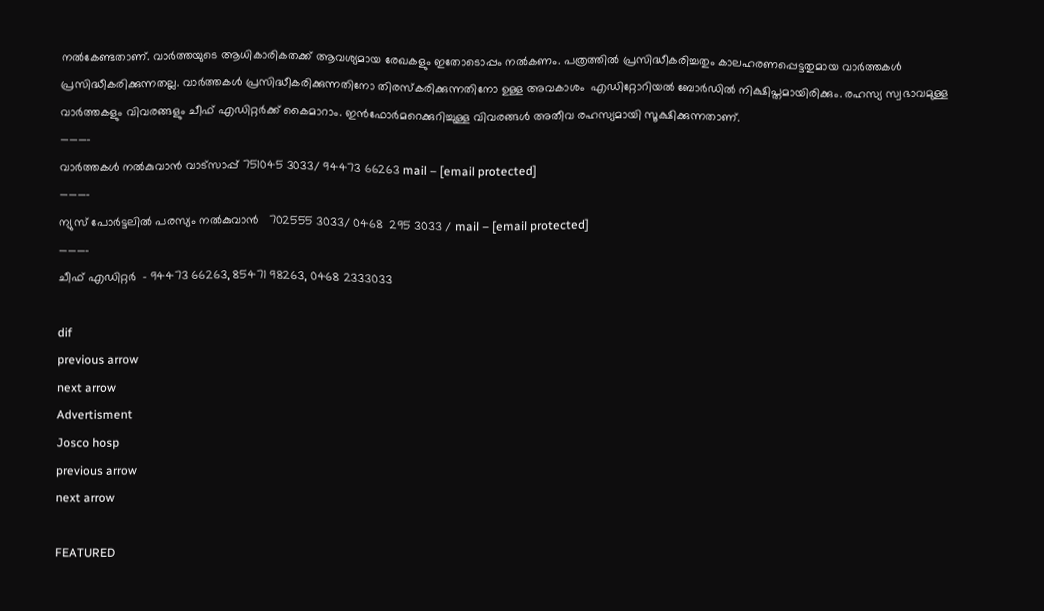നല്‍കേണ്ടതാണ്. വാര്‍ത്തയുടെ ആധികാരികതക്ക് ആവശ്യമായ രേഖകളും ഇതോടൊപ്പം നല്‍കണം. പത്രത്തില്‍ പ്രസിദ്ധീകരിച്ചതും കാലഹരണപ്പെട്ടതുമായ വാര്‍ത്തകള്‍ പ്രസിദ്ധീകരിക്കുന്നതല്ല. വാര്‍ത്തകള്‍ പ്രസിദ്ധീകരിക്കുന്നതിനോ തിരസ്കരിക്കുന്നതിനോ ഉള്ള അവകാശം  എഡിറ്റോറിയല്‍ ബോര്‍ഡില്‍ നിക്ഷിപ്തമായിരിക്കും. രഹസ്യ സ്വഭാവമുള്ള വാര്‍ത്തകളും വിവരങ്ങളും ചീഫ് എഡിറ്റര്‍ക്ക് കൈമാറാം. ഇന്‍ഫോര്‍മറെക്കുറിച്ചുള്ള വിവരങ്ങള്‍ അതീവ രഹസ്യമായി സൂക്ഷിക്കുന്നതാണ്.
———–
വാര്‍ത്തകള്‍ നല്‍കുവാന്‍ വാട്സാപ്പ് 751045 3033/ 94473 66263 mail – [email protected]
———–
ന്യുസ് പോര്‍ട്ടലില്‍ പരസ്യം നല്‍കുവാന്‍   702555 3033/ 0468  295 3033 / mail – [email protected]
———-
ചീഫ് എഡിറ്റര്‍  – 94473 66263, 85471 98263, 0468 2333033

dif
previous arrow
next arrow
Advertisment
Josco hosp
previous arrow
next arrow

FEATURED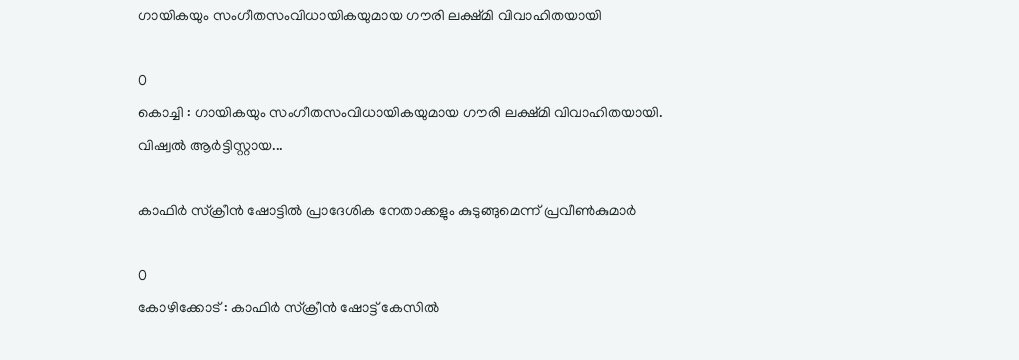ഗായികയും സംഗീതസംവിധായികയുമായ ഗൗരി ലക്ഷ്മി വിവാഹിതയായി

0
കൊച്ചി : ഗായികയും സംഗീതസംവിധായികയുമായ ഗൗരി ലക്ഷ്മി വിവാഹിതയായി. വിഷ്വൽ ആർട്ടിസ്റ്റായ...

കാഫിർ സ്ക്രീൻ ഷോട്ടിൽ പ്രാദേശിക നേതാക്കളും കുടുങ്ങുമെന്ന് പ്രവീൺകുമാർ

0
കോഴിക്കോട് : കാഫിർ സ്ക്രീൻ ഷോട്ട് കേസിൽ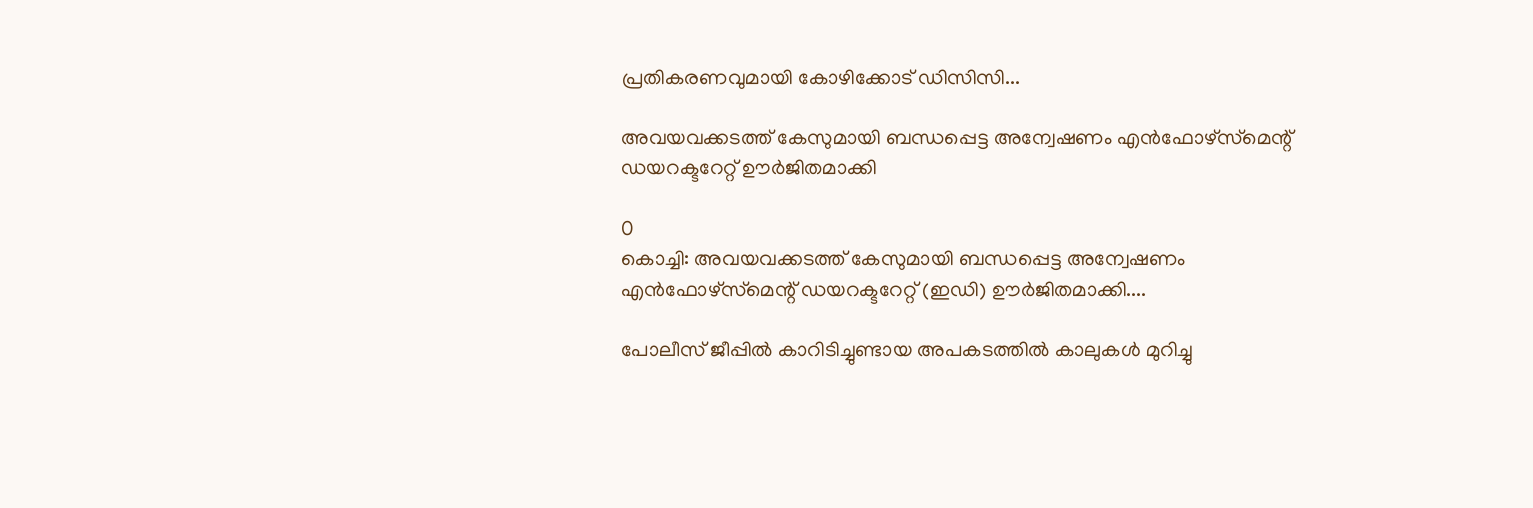പ്രതികരണവുമായി കോഴിക്കോട് ഡിസിസി...

അവയവക്കടത്ത് കേസുമായി ബന്ധപ്പെട്ട അന്വേഷണം എൻഫോഴ്‌സ്‌മെന്റ് ഡയറക്ടറേറ്റ് ഊർജിതമാക്കി

0
കൊച്ചി: അവയവക്കടത്ത് കേസുമായി ബന്ധപ്പെട്ട അന്വേഷണം എൻഫോഴ്‌സ്‌മെന്റ് ഡയറക്ടറേറ്റ് (ഇഡി) ഊർജിതമാക്കി....

പോലീസ് ജീപ്പിൽ കാറിടിച്ചുണ്ടായ അപകടത്തിൽ കാലുകൾ മുറിച്ചു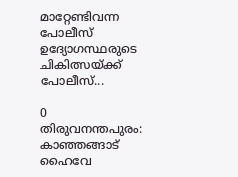മാറ്റേണ്ടിവന്ന പോലീസ് ഉദ്യോഗസ്ഥരുടെ ചികിത്സയ്ക്ക് പോലീസ്...

0
തിരുവനന്തപുരം: കാഞ്ഞങ്ങാട് ഹൈവേ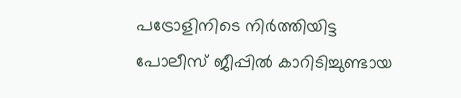പട്രോളിനിടെ നിർത്തിയിട്ട പോലീസ് ജീപ്പിൽ കാറിടിച്ചുണ്ടായ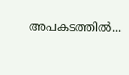അപകടത്തിൽ...